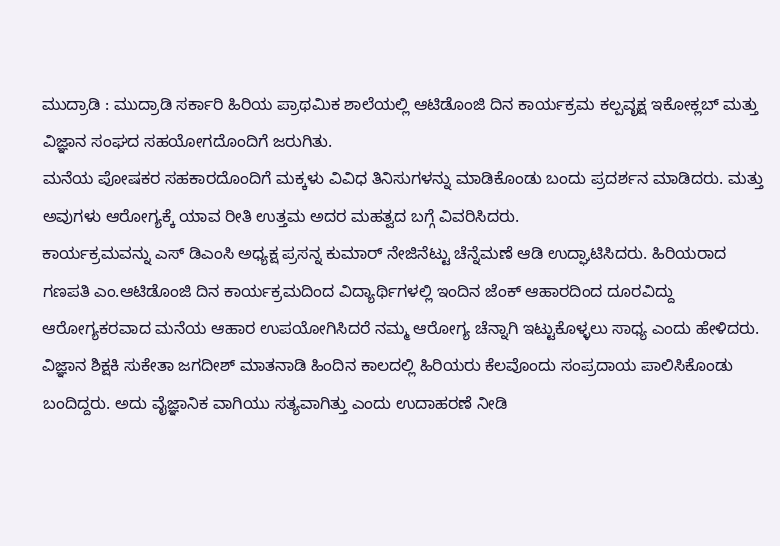ಮುದ್ರಾಡಿ : ಮುದ್ರಾಡಿ ಸರ್ಕಾರಿ ಹಿರಿಯ ಪ್ರಾಥಮಿಕ ಶಾಲೆಯಲ್ಲಿ ಆಟಿಡೊಂಜಿ ದಿನ ಕಾರ್ಯಕ್ರಮ ಕಲ್ಪವೃಕ್ಷ ಇಕೋಕ್ಲಬ್ ಮತ್ತು ವಿಜ್ಞಾನ ಸಂಘದ ಸಹಯೋಗದೊಂದಿಗೆ ಜರುಗಿತು.
ಮನೆಯ ಪೋಷಕರ ಸಹಕಾರದೊಂದಿಗೆ ಮಕ್ಕಳು ವಿವಿಧ ತಿನಿಸುಗಳನ್ನು ಮಾಡಿಕೊಂಡು ಬಂದು ಪ್ರದರ್ಶನ ಮಾಡಿದರು. ಮತ್ತು ಅವುಗಳು ಆರೋಗ್ಯಕ್ಕೆ ಯಾವ ರೀತಿ ಉತ್ತಮ ಅದರ ಮಹತ್ವದ ಬಗ್ಗೆ ವಿವರಿಸಿದರು.
ಕಾರ್ಯಕ್ರಮವನ್ನು ಎಸ್ ಡಿಎಂಸಿ ಅಧ್ಯಕ್ಷ ಪ್ರಸನ್ನ ಕುಮಾರ್ ನೇಜಿನೆಟ್ಟು ಚೆನ್ನೆಮಣೆ ಆಡಿ ಉದ್ಘಾಟಿಸಿದರು. ಹಿರಿಯರಾದ ಗಣಪತಿ ಎಂ.ಆಟಿಡೊಂಜಿ ದಿನ ಕಾರ್ಯಕ್ರಮದಿಂದ ವಿದ್ಯಾರ್ಥಿಗಳಲ್ಲಿ ಇಂದಿನ ಜೆಂಕ್ ಆಹಾರದಿಂದ ದೂರವಿದ್ದು ಆರೋಗ್ಯಕರವಾದ ಮನೆಯ ಆಹಾರ ಉಪಯೋಗಿಸಿದರೆ ನಮ್ಮ ಆರೋಗ್ಯ ಚೆನ್ನಾಗಿ ಇಟ್ಟುಕೊಳ್ಳಲು ಸಾಧ್ಯ ಎಂದು ಹೇಳಿದರು.
ವಿಜ್ಞಾನ ಶಿಕ್ಷಕಿ ಸುಕೇತಾ ಜಗದೀಶ್ ಮಾತನಾಡಿ ಹಿಂದಿನ ಕಾಲದಲ್ಲಿ ಹಿರಿಯರು ಕೆಲವೊಂದು ಸಂಪ್ರದಾಯ ಪಾಲಿಸಿಕೊಂಡು ಬಂದಿದ್ದರು. ಅದು ವೈಜ್ಞಾನಿಕ ವಾಗಿಯು ಸತ್ಯವಾಗಿತ್ತು ಎಂದು ಉದಾಹರಣೆ ನೀಡಿ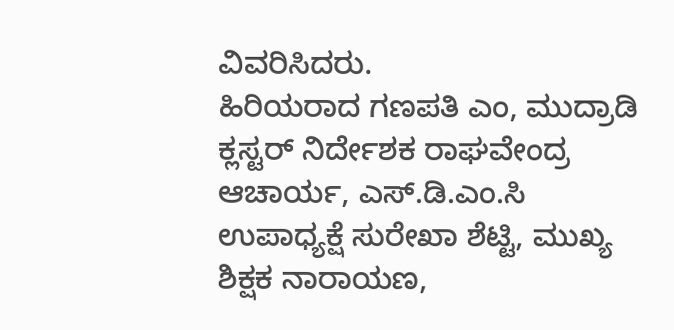ವಿವರಿಸಿದರು.
ಹಿರಿಯರಾದ ಗಣಪತಿ ಎಂ, ಮುದ್ರಾಡಿ ಕ್ಲಸ್ಟರ್ ನಿರ್ದೇಶಕ ರಾಘವೇಂದ್ರ ಆಚಾರ್ಯ, ಎಸ್.ಡಿ.ಎಂ.ಸಿ ಉಪಾಧ್ಯಕ್ಷೆ ಸುರೇಖಾ ಶೆಟ್ಟಿ, ಮುಖ್ಯ ಶಿಕ್ಷಕ ನಾರಾಯಣ,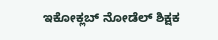ಇಕೋಕ್ಲಬ್ ನೋಡೆಲ್ ಶಿಕ್ಷಕ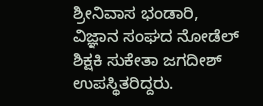ಶ್ರೀನಿವಾಸ ಭಂಡಾರಿ, ವಿಜ್ಞಾನ ಸಂಘದ ನೋಡೆಲ್ ಶಿಕ್ಷಕಿ ಸುಕೇತಾ ಜಗದೀಶ್ ಉಪಸ್ಥಿತರಿದ್ದರು.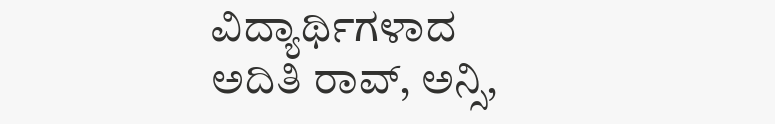ವಿದ್ಯಾರ್ಥಿಗಳಾದ ಅದಿತಿ ರಾವ್, ಅನ್ಸಿ,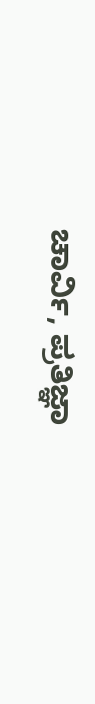ಚಾರ್ವಿ, ಪ್ರತಿಜ್ಞಾ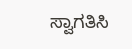ಸ್ವಾಗತಿಸಿ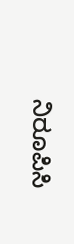ನಿರೂಪಿಸಿ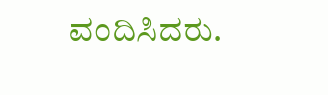ವಂದಿಸಿದರು.